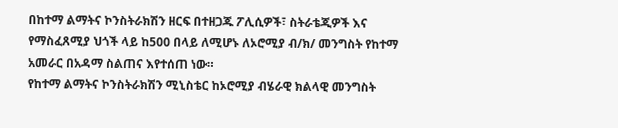በከተማ ልማትና ኮንስትራክሽን ዘርፍ በተዘጋጁ ፖሊሲዎች፣ ስትራቴጂዎች እና የማስፈጸሚያ ህጎች ላይ ከ500 በላይ ለሚሆኑ ለኦሮሚያ ብ/ክ/ መንግስት የከተማ አመራር በአዳማ ስልጠና እየተሰጠ ነው።
የከተማ ልማትና ኮንስትራክሽን ሚኒስቴር ከኦሮሚያ ብሄራዊ ክልላዊ መንግስት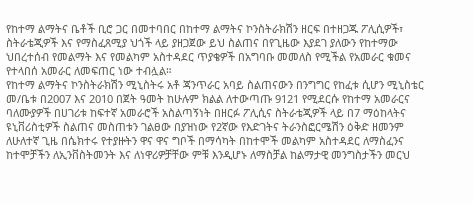የከተማ ልማትና ቤቶች ቢሮ ጋር በመተባበር በከተማ ልማትና ኮንስትራክሽን ዘርፍ በተዘጋጁ ፖሊሲዎች፣ ስትራቴጂዎች እና የማስፈጸሚያ ህጎች ላይ ያዘጋጀው ይህ ስልጠና በየጊዜው እያደገ ያለውን የከተማው ህበረተሰብ የመልማት እና የመልካም አስተዳደር ጥያቄዎች በአግባቡ መመለስ የሚችል የአመራር ቁመና የተላበሰ አመራር ለመፍጠር ነው ተብሏል።
የከተማ ልማትና ኮንስትራክሽን ሚኒስትሩ አቶ ጃንጥራር አባይ ስልጠናውን በንግግር የከፈቱ ሲሆን ሚኒስቴር መ/ቤቱ በ2007 እና 2010 በጀት ዓመት ከሁሉም ክልል ለተውጣጡ 9121 የሚደርሱ የከተማ አመራርና ባለሙያዎች በሀገሪቱ ከፍተኛ አመራሮች አስልጣኝነት በዘርፉ ፖሊሲና ስትራቴጂዎች ላይ በ7 ማዕከላትና ዩኒቨሪስቲዎች ስልጠና መስጠቱን ገልፀው በያዝነው የ2ኛው የእድገትና ትራንስፎርሜሽን ዕቅድ ዘመንም ለሁለተኛ ጊዜ በሴክተሩ የተያዙትን ዋና ዋና ግቦች በማሳካት በከተሞች መልካም አስተዳደር ለማስፈንና ከተሞቻችን ለኢንቨስትመንት እና ለነዋሪዎቻቸው ምቹ እንዲሆኑ ለማስቻል ከልማታዊ መንግስታችን መርህ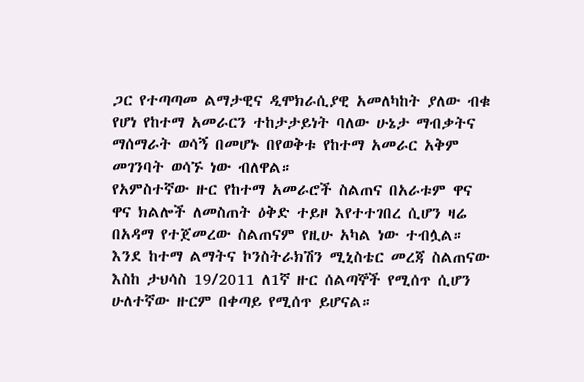ጋር የተጣጣመ ልማታዊና ዲሞክራሲያዊ አመለካከት ያለው ብቁ የሆነ የከተማ አመራርን ተከታታይነት ባለው ሁኔታ ማብቃትና ማሰማራት ወሳኝ በመሆኑ በየወቅቱ የከተማ አመራር አቅም መገንባት ወሳኙ ነው ብለዋል።
የአምስተኛው ዙር የከተማ አመራሮች ስልጠና በአራቱም ዋና ዋና ክልሎች ለመስጠት ዕቅድ ተይዞ እየተተገበረ ሲሆን ዛሬ በአዳማ የተጀመረው ስልጠናም የዚሁ አካል ነው ተብሏል።
እንደ ከተማ ልማትና ኮንስትራክሽን ሚኒስቴር መረጃ ስልጠናው እስከ ታህሳስ 19/2011 ለ1ኛ ዙር ሰልጣኞች የሚሰጥ ሲሆን ሁለተኛው ዙርም በቀጣይ የሚሰጥ ይሆናል።